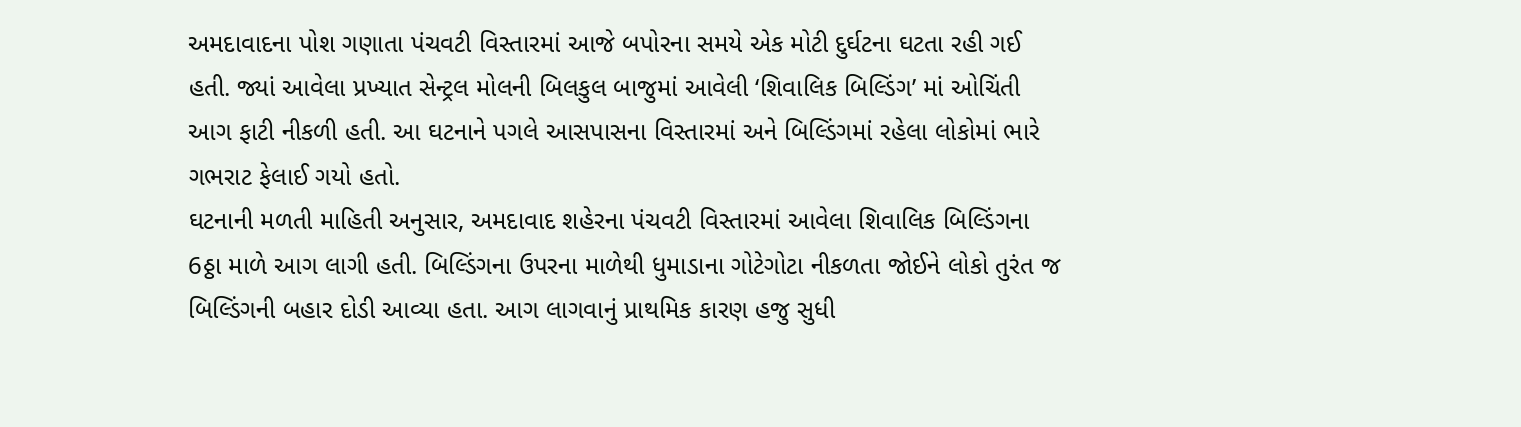અમદાવાદના પોશ ગણાતા પંચવટી વિસ્તારમાં આજે બપોરના સમયે એક મોટી દુર્ઘટના ઘટતા રહી ગઈ હતી. જ્યાં આવેલા પ્રખ્યાત સેન્ટ્રલ મોલની બિલકુલ બાજુમાં આવેલી ‘શિવાલિક બિલ્ડિંગ’ માં ઓચિંતી આગ ફાટી નીકળી હતી. આ ઘટનાને પગલે આસપાસના વિસ્તારમાં અને બિલ્ડિંગમાં રહેલા લોકોમાં ભારે ગભરાટ ફેલાઈ ગયો હતો.
ઘટનાની મળતી માહિતી અનુસાર, અમદાવાદ શહેરના પંચવટી વિસ્તારમાં આવેલા શિવાલિક બિલ્ડિંગના 6ઠ્ઠા માળે આગ લાગી હતી. બિલ્ડિંગના ઉપરના માળેથી ધુમાડાના ગોટેગોટા નીકળતા જોઈને લોકો તુરંત જ બિલ્ડિંગની બહાર દોડી આવ્યા હતા. આગ લાગવાનું પ્રાથમિક કારણ હજુ સુધી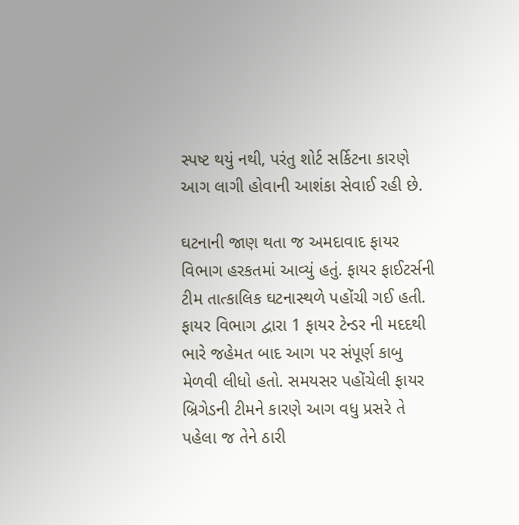સ્પષ્ટ થયું નથી, પરંતુ શોર્ટ સર્કિટના કારણે આગ લાગી હોવાની આશંકા સેવાઈ રહી છે.

ઘટનાની જાણ થતા જ અમદાવાદ ફાયર વિભાગ હરકતમાં આવ્યું હતું. ફાયર ફાઈટર્સની ટીમ તાત્કાલિક ઘટનાસ્થળે પહોંચી ગઈ હતી. ફાયર વિભાગ દ્વારા 1 ફાયર ટેન્ડર ની મદદથી ભારે જહેમત બાદ આગ પર સંપૂર્ણ કાબુ મેળવી લીધો હતો. સમયસર પહોંચેલી ફાયર બ્રિગેડની ટીમને કારણે આગ વધુ પ્રસરે તે પહેલા જ તેને ઠારી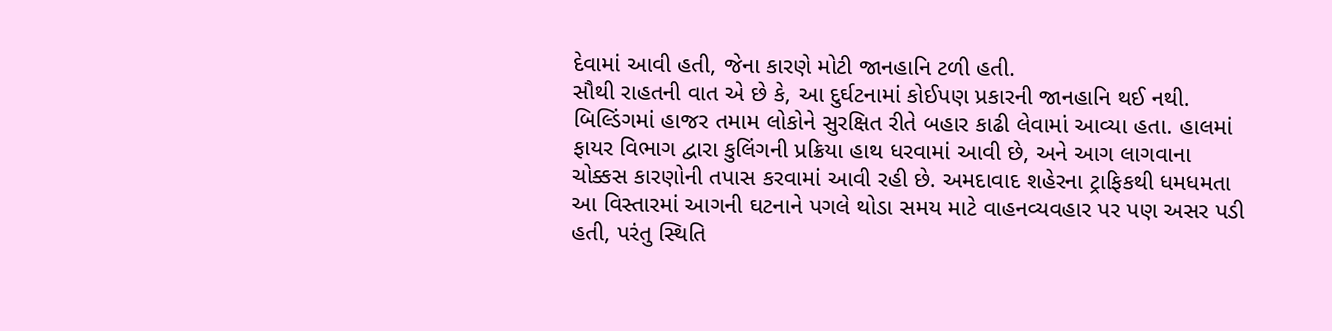દેવામાં આવી હતી, જેના કારણે મોટી જાનહાનિ ટળી હતી.
સૌથી રાહતની વાત એ છે કે, આ દુર્ઘટનામાં કોઈપણ પ્રકારની જાનહાનિ થઈ નથી. બિલ્ડિંગમાં હાજર તમામ લોકોને સુરક્ષિત રીતે બહાર કાઢી લેવામાં આવ્યા હતા. હાલમાં ફાયર વિભાગ દ્વારા કુલિંગની પ્રક્રિયા હાથ ધરવામાં આવી છે, અને આગ લાગવાના ચોક્કસ કારણોની તપાસ કરવામાં આવી રહી છે. અમદાવાદ શહેરના ટ્રાફિકથી ધમધમતા આ વિસ્તારમાં આગની ઘટનાને પગલે થોડા સમય માટે વાહનવ્યવહાર પર પણ અસર પડી હતી, પરંતુ સ્થિતિ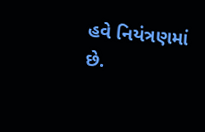હવે નિયંત્રણમાં છે.